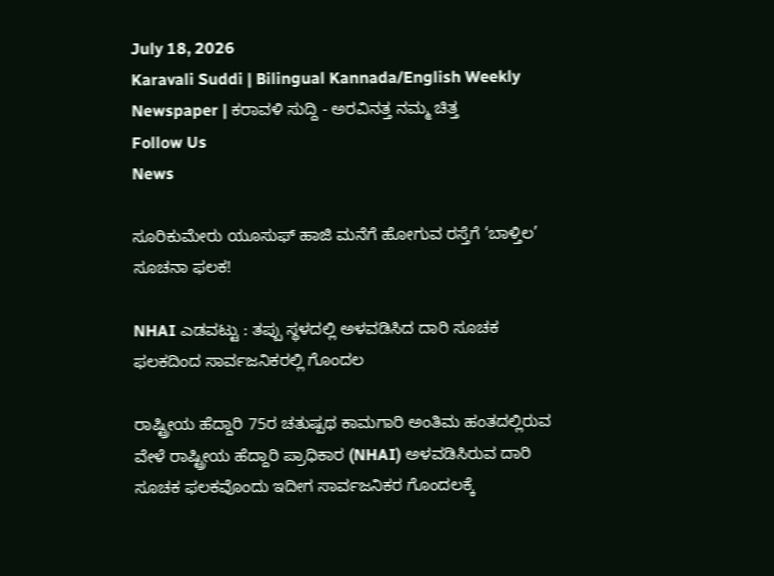July 18, 2026
Karavali Suddi | Bilingual Kannada/English Weekly Newspaper | ಕರಾವಳಿ ಸುದ್ದಿ - ಅರವಿನತ್ತ ನಮ್ಮ ಚಿತ್ತ
Follow Us
News

ಸೂರಿಕುಮೇರು ಯೂಸುಫ್ ಹಾಜಿ ಮನೆಗೆ ಹೋಗುವ ರಸ್ತೆಗೆ ‘ಬಾಳ್ತಿಲ’ ಸೂಚನಾ ಫಲಕ!

NHAI ಎಡವಟ್ಟು : ತಪ್ಪು ಸ್ಥಳದಲ್ಲಿ ಅಳವಡಿಸಿದ ದಾರಿ ಸೂಚಕ ಫಲಕದಿಂದ ಸಾರ್ವಜನಿಕರಲ್ಲಿ ಗೊಂದಲ

ರಾಷ್ಟ್ರೀಯ ಹೆದ್ದಾರಿ 75ರ ಚತುಷ್ಪಥ ಕಾಮಗಾರಿ ಅಂತಿಮ ಹಂತದಲ್ಲಿರುವ ವೇಳೆ ರಾಷ್ಟ್ರೀಯ ಹೆದ್ದಾರಿ ಪ್ರಾಧಿಕಾರ (NHAI) ಅಳವಡಿಸಿರುವ ದಾರಿ ಸೂಚಕ ಫಲಕವೊಂದು ಇದೀಗ ಸಾರ್ವಜನಿಕರ ಗೊಂದಲಕ್ಕೆ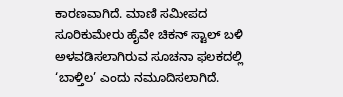ಕಾರಣವಾಗಿದೆ. ಮಾಣಿ ಸಮೀಪದ ಸೂರಿಕುಮೇರು ಹೈವೇ ಚಿಕನ್ ಸ್ಟಾಲ್ ಬಳಿ ಅಳವಡಿಸಲಾಗಿರುವ ಸೂಚನಾ ಫಲಕದಲ್ಲಿ ‘ಬಾಳ್ತಿಲ’ ಎಂದು ನಮೂದಿಸಲಾಗಿದೆ.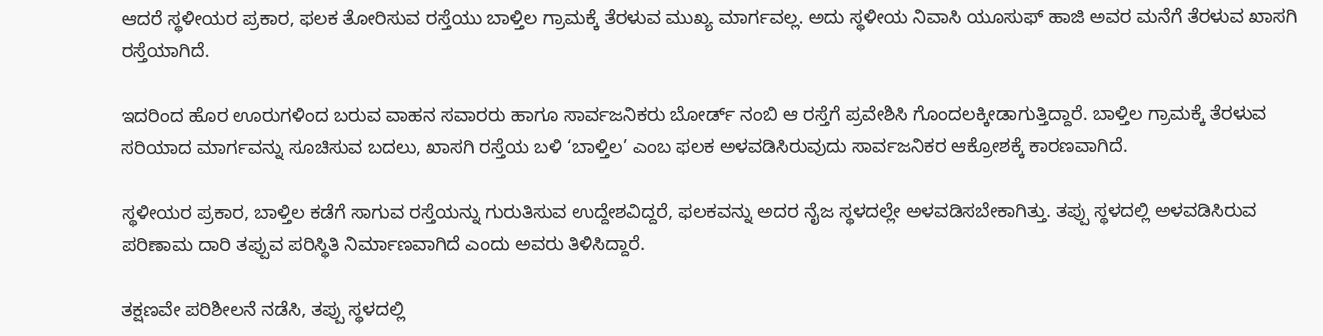ಆದರೆ ಸ್ಥಳೀಯರ ಪ್ರಕಾರ, ಫಲಕ ತೋರಿಸುವ ರಸ್ತೆಯು ಬಾಳ್ತಿಲ ಗ್ರಾಮಕ್ಕೆ ತೆರಳುವ ಮುಖ್ಯ ಮಾರ್ಗವಲ್ಲ. ಅದು ಸ್ಥಳೀಯ ನಿವಾಸಿ ಯೂಸುಫ್ ಹಾಜಿ ಅವರ ಮನೆಗೆ ತೆರಳುವ ಖಾಸಗಿ ರಸ್ತೆಯಾಗಿದೆ.

ಇದರಿಂದ ಹೊರ ಊರುಗಳಿಂದ ಬರುವ ವಾಹನ ಸವಾರರು ಹಾಗೂ ಸಾರ್ವಜನಿಕರು ಬೋರ್ಡ್ ನಂಬಿ ಆ ರಸ್ತೆಗೆ ಪ್ರವೇಶಿಸಿ ಗೊಂದಲಕ್ಕೀಡಾಗುತ್ತಿದ್ದಾರೆ. ಬಾಳ್ತಿಲ ಗ್ರಾಮಕ್ಕೆ ತೆರಳುವ ಸರಿಯಾದ ಮಾರ್ಗವನ್ನು ಸೂಚಿಸುವ ಬದಲು, ಖಾಸಗಿ ರಸ್ತೆಯ ಬಳಿ ‘ಬಾಳ್ತಿಲ’ ಎಂಬ ಫಲಕ ಅಳವಡಿಸಿರುವುದು ಸಾರ್ವಜನಿಕರ ಆಕ್ರೋಶಕ್ಕೆ ಕಾರಣವಾಗಿದೆ.

ಸ್ಥಳೀಯರ ಪ್ರಕಾರ, ಬಾಳ್ತಿಲ ಕಡೆಗೆ ಸಾಗುವ ರಸ್ತೆಯನ್ನು ಗುರುತಿಸುವ ಉದ್ದೇಶವಿದ್ದರೆ, ಫಲಕವನ್ನು ಅದರ ನೈಜ ಸ್ಥಳದಲ್ಲೇ ಅಳವಡಿಸಬೇಕಾಗಿತ್ತು. ತಪ್ಪು ಸ್ಥಳದಲ್ಲಿ ಅಳವಡಿಸಿರುವ ಪರಿಣಾಮ ದಾರಿ ತಪ್ಪುವ ಪರಿಸ್ಥಿತಿ ನಿರ್ಮಾಣವಾಗಿದೆ ಎಂದು ಅವರು ತಿಳಿಸಿದ್ದಾರೆ.

ತಕ್ಷಣವೇ ಪರಿಶೀಲನೆ ನಡೆಸಿ, ತಪ್ಪು ಸ್ಥಳದಲ್ಲಿ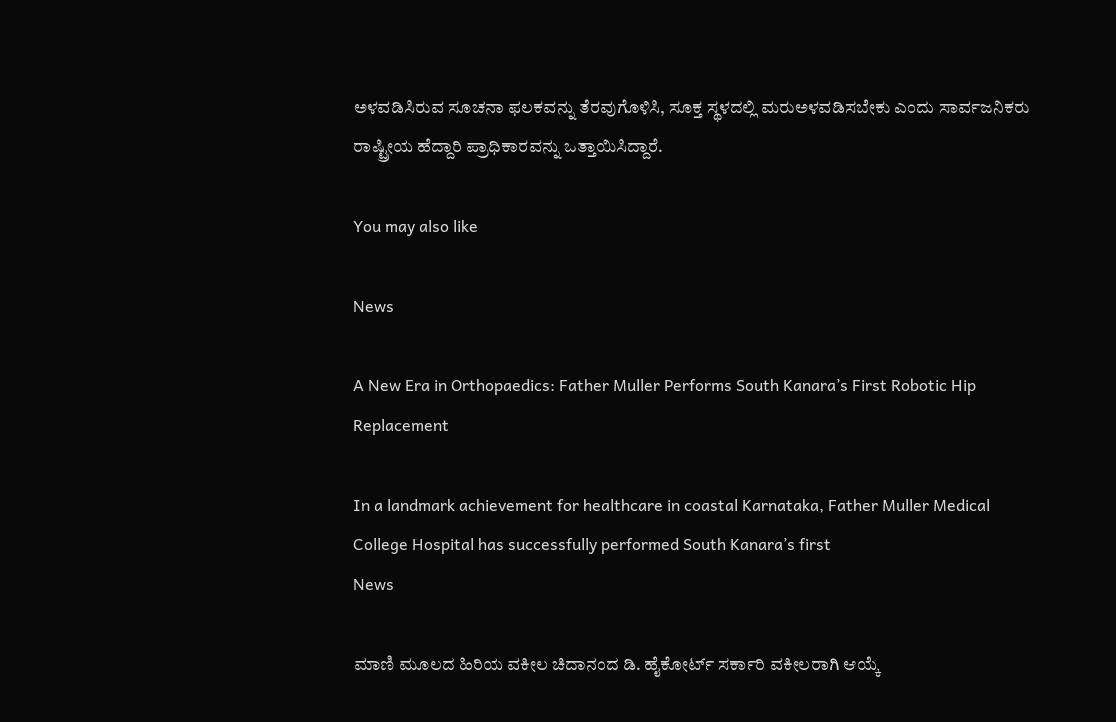ಅಳವಡಿಸಿರುವ ಸೂಚನಾ ಫಲಕವನ್ನು ತೆರವುಗೊಳಿಸಿ, ಸೂಕ್ತ ಸ್ಥಳದಲ್ಲಿ ಮರುಅಳವಡಿಸಬೇಕು ಎಂದು ಸಾರ್ವಜನಿಕರು ರಾಷ್ಟ್ರೀಯ ಹೆದ್ದಾರಿ ಪ್ರಾಧಿಕಾರವನ್ನು ಒತ್ತಾಯಿಸಿದ್ದಾರೆ.

You may also like

News

A New Era in Orthopaedics: Father Muller Performs South Kanara’s First Robotic Hip Replacement

In a landmark achievement for healthcare in coastal Karnataka, Father Muller Medical College Hospital has successfully performed South Kanara’s first
News

ಮಾಣಿ ಮೂಲದ ಹಿರಿಯ ವಕೀಲ ಚಿದಾನಂದ ಡಿ. ಹೈಕೋರ್ಟ್ ಸರ್ಕಾರಿ ವಕೀಲರಾಗಿ ಆಯ್ಕೆ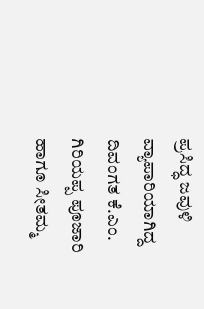ಪ್ರಸಿದ್ಧ ಜವುಳಿ ವ್ಯಾಪಾರಿಯಾಗಿದ್ದ ದಿವಂಗತ ಕೆ.ಎಂ. ಗಿರಿಯಪ್ಪ ಪೂಜಾರಿ ಹಾಗೂ ಸೀತಮ್ಮ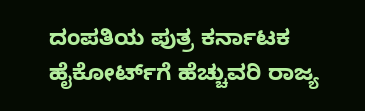ದಂಪತಿಯ ಪುತ್ರ ಕರ್ನಾಟಕ ಹೈಕೋರ್ಟ್‌ಗೆ ಹೆಚ್ಚುವರಿ ರಾಜ್ಯ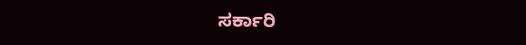ಸರ್ಕಾರಿ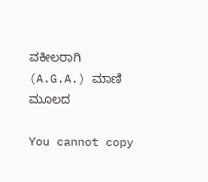ವಕೀಲರಾಗಿ (A.G.A.) ಮಾಣಿ ಮೂಲದ

You cannot copy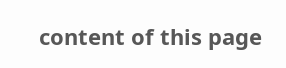content of this page